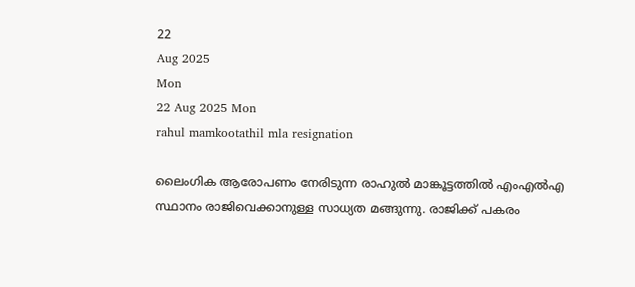22
Aug 2025
Mon
22 Aug 2025 Mon
rahul mamkootathil mla resignation

ലൈംഗിക ആരോപണം നേരിടുന്ന രാഹുല്‍ മാങ്കൂട്ടത്തില്‍ എംഎല്‍എ സ്ഥാനം രാജിവെക്കാനുള്ള സാധ്യത മങ്ങുന്നു. രാജിക്ക് പകരം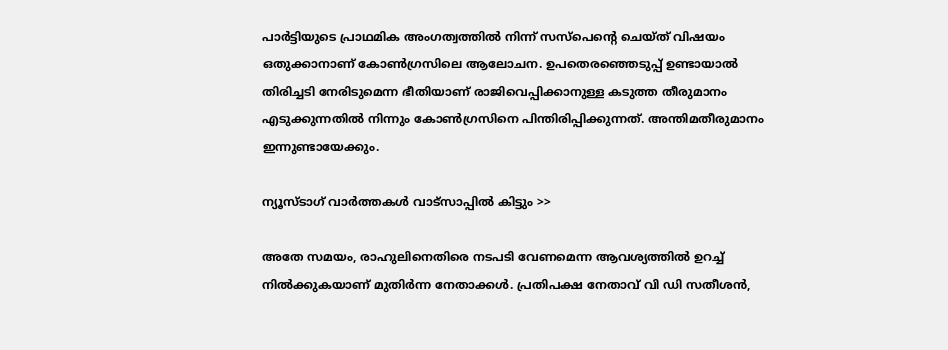പാര്‍ട്ടിയുടെ പ്രാഥമിക അംഗത്വത്തില്‍ നിന്ന് സസ്‌പെന്റെ ചെയ്ത് വിഷയം ഒതുക്കാനാണ് കോണ്‍ഗ്രസിലെ ആലോചന. ഉപതെരഞ്ഞെടുപ്പ് ഉണ്ടായാല്‍ തിരിച്ചടി നേരിടുമെന്ന ഭീതിയാണ് രാജിവെപ്പിക്കാനുള്ള കടുത്ത തീരുമാനം എടുക്കുന്നതില്‍ നിന്നും കോണ്‍ഗ്രസിനെ പിന്തിരിപ്പിക്കുന്നത്. അന്തിമതീരുമാനം ഇന്നുണ്ടായേക്കും.

ന്യൂസ്ടാഗ് വാര്‍ത്തകള്‍ വാട്‌സാപ്പില്‍ കിട്ടും >>

അതേ സമയം, രാഹുലിനെതിരെ നടപടി വേണമെന്ന ആവശ്യത്തില്‍ ഉറച്ച് നില്‍ക്കുകയാണ് മുതിര്‍ന്ന നേതാക്കള്‍. പ്രതിപക്ഷ നേതാവ് വി ഡി സതീശന്‍,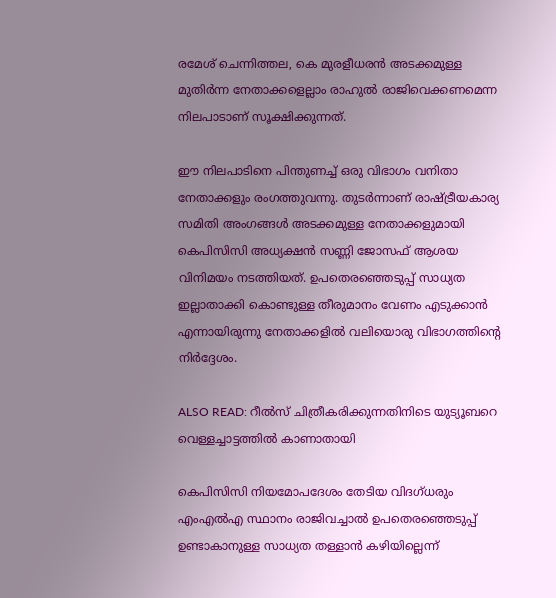രമേശ് ചെന്നിത്തല, കെ മുരളീധരന്‍ അടക്കമുള്ള മുതിര്‍ന്ന നേതാക്കളെല്ലാം രാഹുല്‍ രാജിവെക്കണമെന്ന നിലപാടാണ് സൂക്ഷിക്കുന്നത്.

ഈ നിലപാടിനെ പിന്തുണച്ച് ഒരു വിഭാഗം വനിതാ നേതാക്കളും രംഗത്തുവന്നു. തുടര്‍ന്നാണ് രാഷ്ട്രീയകാര്യ സമിതി അംഗങ്ങള്‍ അടക്കമുള്ള നേതാക്കളുമായി കെപിസിസി അധ്യക്ഷന്‍ സണ്ണി ജോസഫ് ആശയ വിനിമയം നടത്തിയത്. ഉപതെരഞ്ഞെടുപ്പ് സാധ്യത ഇല്ലാതാക്കി കൊണ്ടുള്ള തീരുമാനം വേണം എടുക്കാന്‍ എന്നായിരുന്നു നേതാക്കളില്‍ വലിയൊരു വിഭാഗത്തിന്റെ നിര്‍ദ്ദേശം.

ALSO READ: റീല്‍സ് ചിത്രീകരിക്കുന്നതിനിടെ യുട്യൂബറെ വെള്ളച്ചാട്ടത്തില്‍ കാണാതായി

കെപിസിസി നിയമോപദേശം തേടിയ വിദഗ്ധരും എംഎല്‍എ സ്ഥാനം രാജിവച്ചാല്‍ ഉപതെരഞ്ഞെടുപ്പ് ഉണ്ടാകാനുള്ള സാധ്യത തള്ളാന്‍ കഴിയില്ലെന്ന്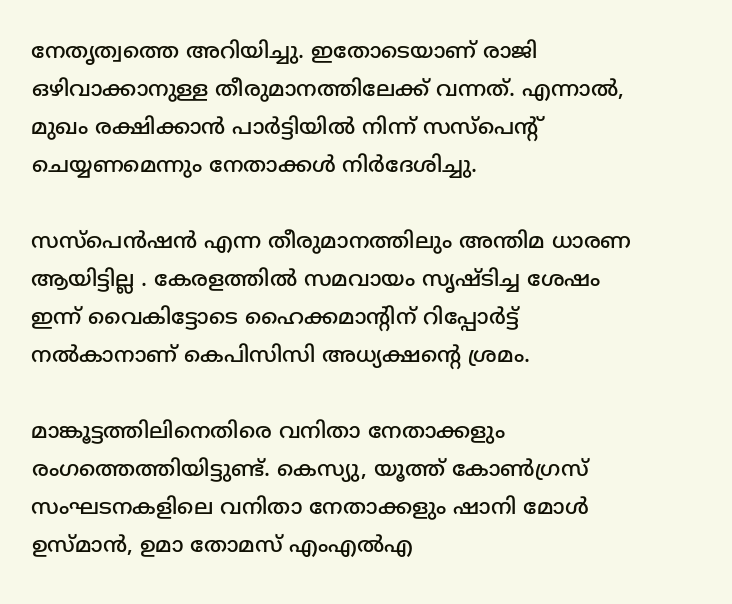നേതൃത്വത്തെ അറിയിച്ചു. ഇതോടെയാണ് രാജി ഒഴിവാക്കാനുള്ള തീരുമാനത്തിലേക്ക് വന്നത്. എന്നാല്‍, മുഖം രക്ഷിക്കാന്‍ പാര്‍ട്ടിയില്‍ നിന്ന് സസ്‌പെന്റ് ചെയ്യണമെന്നും നേതാക്കള്‍ നിര്‍ദേശിച്ചു.

സസ്‌പെന്‍ഷന്‍ എന്ന തീരുമാനത്തിലും അന്തിമ ധാരണ ആയിട്ടില്ല . കേരളത്തില്‍ സമവായം സൃഷ്ടിച്ച ശേഷം ഇന്ന് വൈകിട്ടോടെ ഹൈക്കമാന്റിന് റിപ്പോര്‍ട്ട് നല്‍കാനാണ് കെപിസിസി അധ്യക്ഷന്റെ ശ്രമം.

മാങ്കൂട്ടത്തിലിനെതിരെ വനിതാ നേതാക്കളും രംഗത്തെത്തിയിട്ടുണ്ട്. കെസ്യു, യൂത്ത് കോണ്‍ഗ്രസ് സംഘടനകളിലെ വനിതാ നേതാക്കളും ഷാനി മോള്‍ ഉസ്മാന്‍, ഉമാ തോമസ് എംഎല്‍എ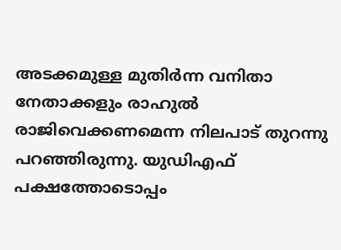അടക്കമുള്ള മുതിര്‍ന്ന വനിതാ നേതാക്കളും രാഹുല്‍ രാജിവെക്കണമെന്ന നിലപാട് തുറന്നു പറഞ്ഞിരുന്നു. യുഡിഎഫ് പക്ഷത്തോടൊപ്പം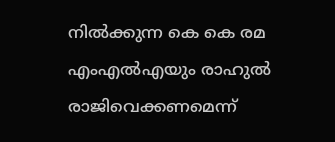നില്‍ക്കുന്ന കെ കെ രമ എംഎല്‍എയും രാഹുല്‍ രാജിവെക്കണമെന്ന്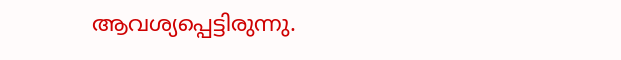ആവശ്യപ്പെട്ടിരുന്നു.